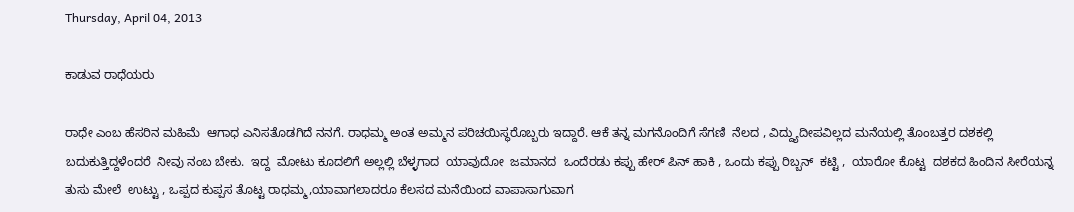Thursday, April 04, 2013

ಕಾಡುವ ರಾಧೆಯರು

ರಾಧೇ ಎಂಬ ಹೆಸರಿನ ಮಹಿಮೆ  ಆಗಾಧ ಎನಿಸತೊಡಗಿದೆ ನನಗೆ. ರಾಧಮ್ಮ ಅಂತ ಅಮ್ಮನ ಪರಿಚಯಿಸ್ಥರೊಬ್ಬರು ಇದ್ದಾರೆ. ಆಕೆ ತನ್ನ ಮಗನೊಂದಿಗೆ ಸೆಗಣಿ  ನೆಲದ , ವಿದ್ದ್ಯುದೀಪವಿಲ್ಲದ ಮನೆಯಲ್ಲಿ ತೊಂಬತ್ತರ ದಶಕಲ್ಲಿ ಬದುಕುತ್ತಿದ್ದಳೆಂದರೆ  ನೀವು ನಂಬ ಬೇಕು.  ಇದ್ದ  ಮೋಟು ಕೂದಲಿಗೆ ಅಲ್ಲಲ್ಲಿ ಬೆಳ್ಳಗಾದ  ಯಾವುದೋ  ಜಮಾನದ  ಒಂದೆರಡು ಕಪ್ಪು ಹೇರ್ ಪಿನ್ ಹಾಕಿ , ಒಂದು ಕಪ್ಪು ರಿಬ್ಬನ್  ಕಟ್ಟಿ ,  ಯಾರೋ ಕೊಟ್ಟ  ದಶಕದ ಹಿಂದಿನ ಸೀರೆಯನ್ನ  ತುಸು ಮೇಲೆ  ಉಟ್ಟು , ಒಪ್ಪದ ಕುಪ್ಪಸ ತೊಟ್ಟ ರಾಧಮ್ಮ,ಯಾವಾಗಲಾದರೂ ಕೆಲಸದ ಮನೆಯಿಂದ ವಾಪಾಸಾಗುವಾಗ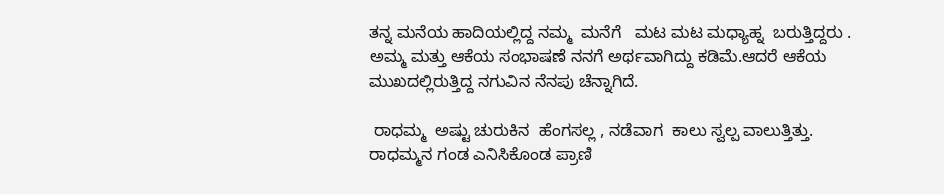ತನ್ನ ಮನೆಯ ಹಾದಿಯಲ್ಲಿದ್ದ ನಮ್ಮ  ಮನೆಗೆ   ಮಟ ಮಟ ಮಧ್ಯಾಹ್ನ  ಬರುತ್ತಿದ್ದರು . ಅಮ್ಮ ಮತ್ತು ಆಕೆಯ ಸಂಭಾಷಣೆ ನನಗೆ ಅರ್ಥವಾಗಿದ್ದು ಕಡಿಮೆ.ಆದರೆ ಆಕೆಯ ಮುಖದಲ್ಲಿರುತ್ತಿದ್ದ ನಗುವಿನ ನೆನಪು ಚೆನ್ನಾಗಿದೆ.

 ರಾಧಮ್ಮ  ಅಷ್ಟು ಚುರುಕಿನ  ಹೆಂಗಸಲ್ಲ , ನಡೆವಾಗ  ಕಾಲು ಸ್ವಲ್ಪ ವಾಲುತ್ತಿತ್ತು.  ರಾಧಮ್ಮನ ಗಂಡ ಎನಿಸಿಕೊಂಡ ಪ್ರಾಣಿ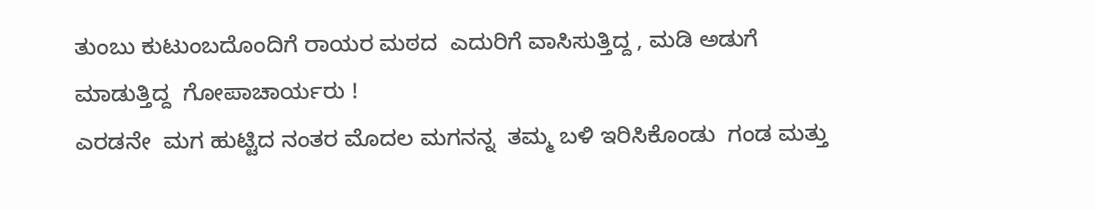ತುಂಬು ಕುಟುಂಬದೊಂದಿಗೆ ರಾಯರ ಮಠದ  ಎದುರಿಗೆ ವಾಸಿಸುತ್ತಿದ್ದ , ಮಡಿ ಅಡುಗೆ ಮಾಡುತ್ತಿದ್ದ  ಗೋಪಾಚಾರ್ಯರು !
ಎರಡನೇ  ಮಗ ಹುಟ್ಟಿದ ನಂತರ ಮೊದಲ ಮಗನನ್ನ  ತಮ್ಮ ಬಳಿ ಇರಿಸಿಕೊಂಡು  ಗಂಡ ಮತ್ತು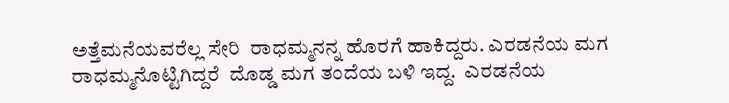ಅತ್ತೆಮನೆಯವರೆಲ್ಲ ಸೇರಿ  ರಾಧಮ್ಮನನ್ನ ಹೊರಗೆ ಹಾಕಿದ್ದರು. ಎರಡನೆಯ ಮಗ ರಾಧಮ್ಮನೊಟ್ಟಿಗಿದ್ದರೆ  ದೊಡ್ಡ ಮಗ ತಂದೆಯ ಬಳಿ ಇದ್ದ.  ಎರಡನೆಯ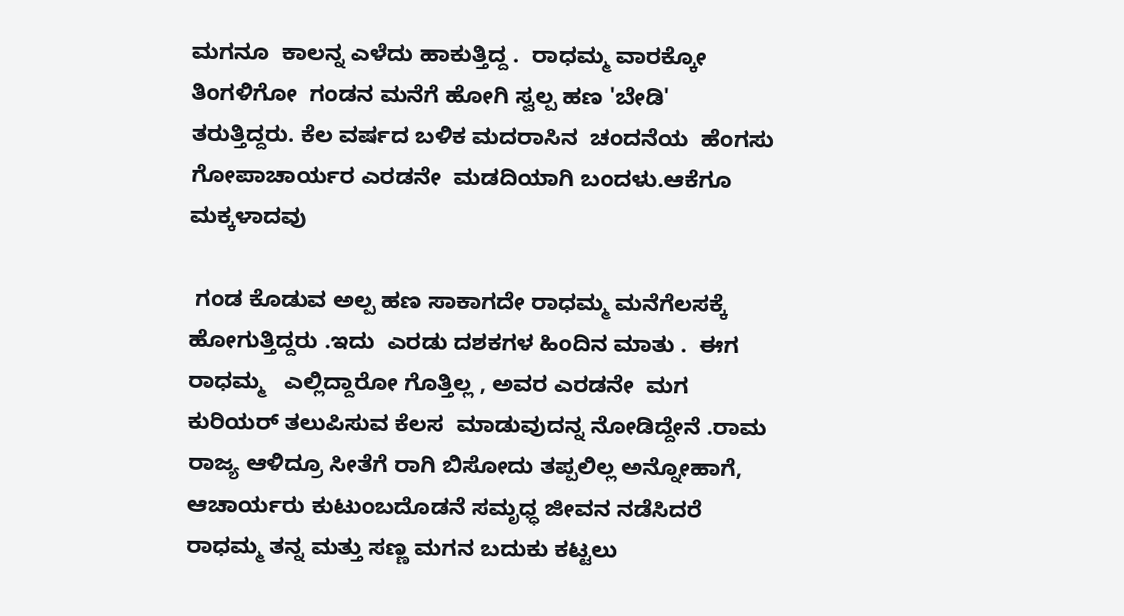ಮಗನೂ  ಕಾಲನ್ನ ಎಳೆದು ಹಾಕುತ್ತಿದ್ದ .  ರಾಧಮ್ಮ ವಾರಕ್ಕೋ ತಿಂಗಳಿಗೋ  ಗಂಡನ ಮನೆಗೆ ಹೋಗಿ ಸ್ವಲ್ಪ ಹಣ 'ಬೇಡಿ'  ತರುತ್ತಿದ್ದರು. ಕೆಲ ವರ್ಷದ ಬಳಿಕ ಮದರಾಸಿನ  ಚಂದನೆಯ  ಹೆಂಗಸು  ಗೋಪಾಚಾರ್ಯರ ಎರಡನೇ  ಮಡದಿಯಾಗಿ ಬಂದಳು.ಆಕೆಗೂ ಮಕ್ಕಳಾದವು

 ಗಂಡ ಕೊಡುವ ಅಲ್ಪ ಹಣ ಸಾಕಾಗದೇ ರಾಧಮ್ಮ ಮನೆಗೆಲಸಕ್ಕೆ ಹೋಗುತ್ತಿದ್ದರು .ಇದು  ಎರಡು ದಶಕಗಳ ಹಿಂದಿನ ಮಾತು .  ಈಗ ರಾಧಮ್ಮ   ಎಲ್ಲಿದ್ದಾರೋ ಗೊತ್ತಿಲ್ಲ , ಅವರ ಎರಡನೇ  ಮಗ  ಕುರಿಯರ್ ತಲುಪಿಸುವ ಕೆಲಸ  ಮಾಡುವುದನ್ನ ನೋಡಿದ್ದೇನೆ .ರಾಮ  ರಾಜ್ಯ ಆಳಿದ್ರೂ ಸೀತೆಗೆ ರಾಗಿ ಬಿಸೋದು ತಪ್ಪಲಿಲ್ಲ ಅನ್ನೋಹಾಗೆ,  ಆಚಾರ್ಯರು ಕುಟುಂಬದೊಡನೆ ಸಮೃಧ್ಧ ಜೀವನ ನಡೆಸಿದರೆ ರಾಧಮ್ಮ ತನ್ನ ಮತ್ತು ಸಣ್ಣ ಮಗನ ಬದುಕು ಕಟ್ಟಲು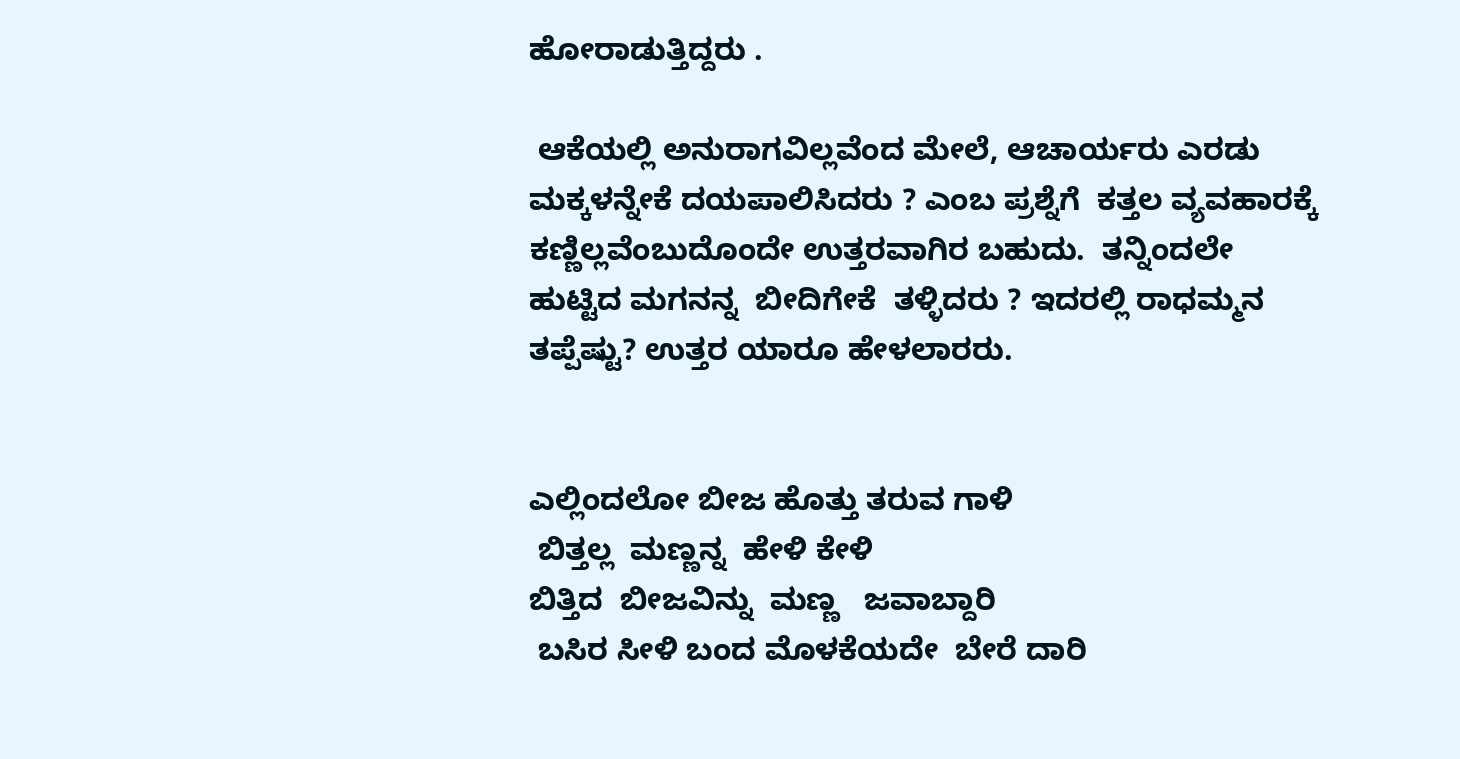ಹೋರಾಡುತ್ತಿದ್ದರು .

 ಆಕೆಯಲ್ಲಿ ಅನುರಾಗವಿಲ್ಲವೆಂದ ಮೇಲೆ, ಆಚಾರ್ಯರು ಎರಡು ಮಕ್ಕಳನ್ನೇಕೆ ದಯಪಾಲಿಸಿದರು ? ಎಂಬ ಪ್ರಶ್ನೆಗೆ  ಕತ್ತಲ ವ್ಯವಹಾರಕ್ಕೆ ಕಣ್ಣಿಲ್ಲವೆಂಬುದೊಂದೇ ಉತ್ತರವಾಗಿರ ಬಹುದು.  ತನ್ನಿಂದಲೇ  ಹುಟ್ಟಿದ ಮಗನನ್ನ  ಬೀದಿಗೇಕೆ  ತಳ್ಳಿದರು ? ಇದರಲ್ಲಿ ರಾಧಮ್ಮನ ತಪ್ಪೆಷ್ಟು? ಉತ್ತರ ಯಾರೂ ಹೇಳಲಾರರು.


ಎಲ್ಲಿಂದಲೋ ಬೀಜ ಹೊತ್ತು ತರುವ ಗಾಳಿ
 ಬಿತ್ತಲ್ಲ  ಮಣ್ಣನ್ನ  ಹೇಳಿ ಕೇಳಿ
ಬಿತ್ತಿದ  ಬೀಜವಿನ್ನು  ಮಣ್ಣ   ಜವಾಬ್ದಾರಿ
 ಬಸಿರ ಸೀಳಿ ಬಂದ ಮೊಳಕೆಯದೇ  ಬೇರೆ ದಾರಿ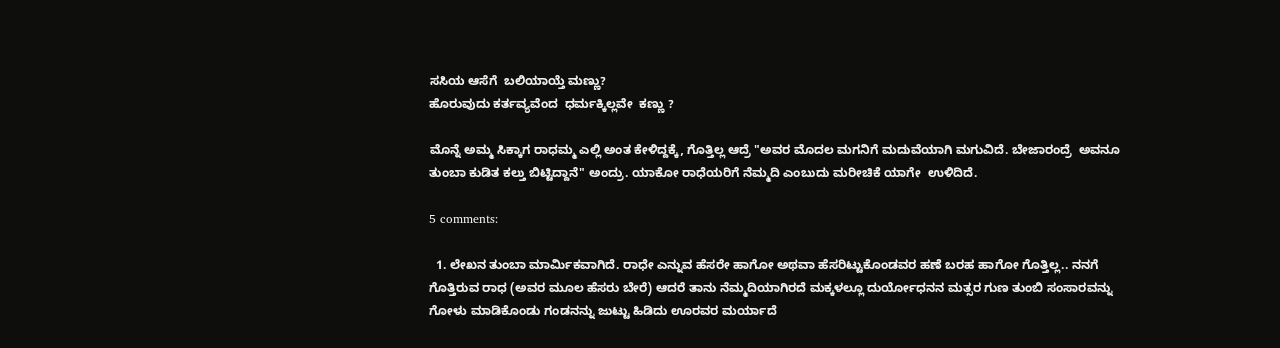ಸಸಿಯ ಆಸೆಗೆ  ಬಲಿಯಾಯ್ತೆ ಮಣ್ಣು?
ಹೊರುವುದು ಕರ್ತವ್ಯವೆಂದ  ಧರ್ಮಕ್ಕಿಲ್ಲವೇ  ಕಣ್ಣು ?

ಮೊನ್ನೆ ಅಮ್ಮ ಸಿಕ್ಕಾಗ ರಾಧಮ್ಮ ಎಲ್ಲಿ ಅಂತ ಕೇಳಿದ್ದಕ್ಕೆ, ಗೊತ್ತಿಲ್ಲ ಆದ್ರೆ "ಅವರ ಮೊದಲ ಮಗನಿಗೆ ಮದುವೆಯಾಗಿ ಮಗುವಿದೆ. ಬೇಜಾರಂದ್ರೆ  ಅವನೂ ತುಂಬಾ ಕುಡಿತ ಕಲ್ತು ಬಿಟ್ಟಿದ್ದಾನೆ" ಅಂದ್ರು. ಯಾಕೋ ರಾಧೆಯರಿಗೆ ನೆಮ್ಮದಿ ಎಂಬುದು ಮರೀಚಿಕೆ ಯಾಗೇ  ಉಳಿದಿದೆ.

5 comments:

  1. ಲೇಖನ ತುಂಬಾ ಮಾರ್ಮಿಕವಾಗಿದೆ. ರಾಧೇ ಎನ್ನುವ ಹೆಸರೇ ಹಾಗೋ ಅಥವಾ ಹೆಸರಿಟ್ಟುಕೊಂಡವರ ಹಣೆ ಬರಹ ಹಾಗೋ ಗೊತ್ತಿಲ್ಲ.. ನನಗೆ ಗೊತ್ತಿರುವ ರಾಧ (ಅವರ ಮೂಲ ಹೆಸರು ಬೇರೆ) ಆದರೆ ತಾನು ನೆಮ್ಮದಿಯಾಗಿರದೆ ಮಕ್ಕಳಲ್ಲೂ ದುರ್ಯೋಧನನ ಮತ್ಸರ ಗುಣ ತುಂಬಿ ಸಂಸಾರವನ್ನು ಗೋಳು ಮಾಡಿಕೊಂಡು ಗಂಡನನ್ನು ಜುಟ್ಟು ಹಿಡಿದು ಊರವರ ಮರ್ಯಾದೆ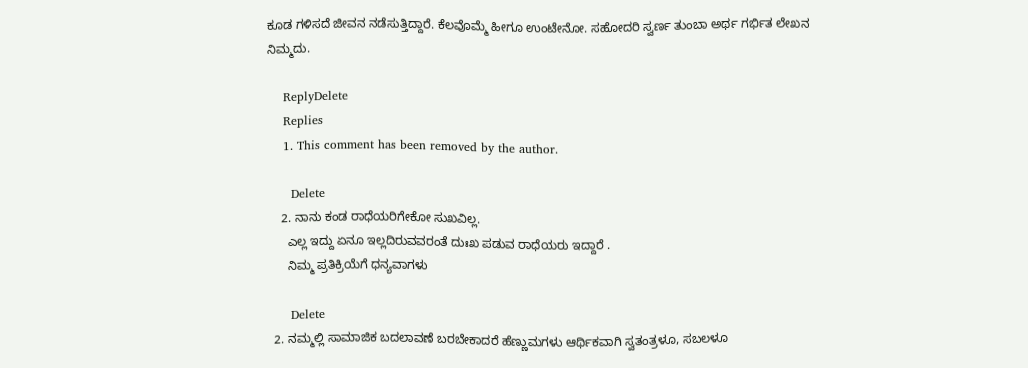ಕೂಡ ಗಳಿಸದೆ ಜೀವನ ನಡೆಸುತ್ತಿದ್ದಾರೆ. ಕೆಲವೊಮ್ಮೆ ಹೀಗೂ ಉಂಟೇನೋ. ಸಹೋದರಿ ಸ್ವರ್ಣ ತುಂಬಾ ಅರ್ಥ ಗರ್ಭಿತ ಲೇಖನ ನಿಮ್ಮದು.

    ReplyDelete
    Replies
    1. This comment has been removed by the author.

      Delete
    2. ನಾನು ಕಂಡ ರಾಧೆಯರಿಗೇಕೋ ಸುಖವಿಲ್ಲ.
      ಎಲ್ಲ ಇದ್ದು ಏನೂ ಇಲ್ಲದಿರುವವರಂತೆ ದುಃಖ ಪಡುವ ರಾಧೆಯರು ಇದ್ದಾರೆ .
      ನಿಮ್ಮ ಪ್ರತಿಕ್ರಿಯೆಗೆ ಧನ್ಯವಾಗಳು

      Delete
  2. ನಮ್ಮಲ್ಲಿ ಸಾಮಾಜಿಕ ಬದಲಾವಣೆ ಬರಬೇಕಾದರೆ ಹೆಣ್ಣುಮಗಳು ಆರ್ಥಿಕವಾಗಿ ಸ್ವತಂತ್ರಳೂ, ಸಬಲಳೂ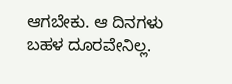ಆಗಬೇಕು. ಆ ದಿನಗಳು ಬಹಳ ದೂರವೇನಿಲ್ಲ.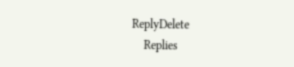ReplyDelete
    Replies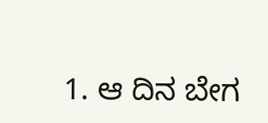1. ಆ ದಿನ ಬೇಗ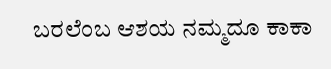ಬರಲೆಂಬ ಆಶಯ ನಮ್ಮದೂ ಕಾಕಾ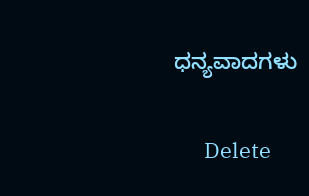ಧನ್ಯವಾದಗಳು

      Delete